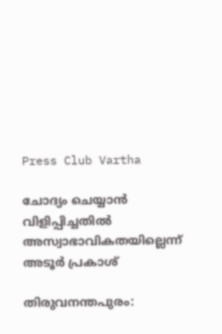Press Club Vartha

ചോദ്യം ചെയ്യാന്‍ വിളിപ്പിച്ചതില്‍ അസ്വാഭാവികതയില്ലെന്ന് അടൂര്‍ പ്രകാശ്

തിരുവനന്തപുരം: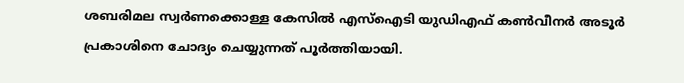ശബരിമല സ്വര്‍ണക്കൊള്ള കേസില്‍ എസ്‌ഐടി യുഡിഎഫ് കണ്‍വീനര്‍ അടൂര്‍ പ്രകാശിനെ ചോദ്യം ചെയ്യുന്നത് പൂര്‍ത്തിയായി.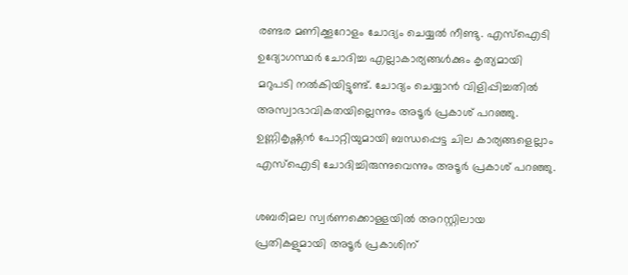രണ്ടര മണിക്കൂറോളം ചോദ്യം ചെയ്യല്‍ നീണ്ടു. എസ്‌ഐടി ഉദ്യോഗസ്ഥര്‍ ചോദിച്ച എല്ലാകാര്യങ്ങള്‍ക്കും കൃത്യമായി മറുപടി നല്‍കിയിട്ടുണ്ട്. ചോദ്യം ചെയ്യാന്‍ വിളിപ്പിച്ചതില്‍ അസ്വാഭാവികതയില്ലെന്നും അടൂര്‍ പ്രകാശ് പറഞ്ഞു. ഉണ്ണികൃഷ്ണന്‍ പോറ്റിയുമായി ബന്ധപ്പെട്ട ചില കാര്യങ്ങളെല്ലാം എസ്‌ഐടി ചോദിച്ചിരുന്നുവെന്നും അടൂര്‍ പ്രകാശ് പറഞ്ഞു.

ശബരിമല സ്വര്‍ണക്കൊള്ളയില്‍ അറസ്റ്റിലായ പ്രതികളുമായി അടൂര്‍ പ്രകാശിന്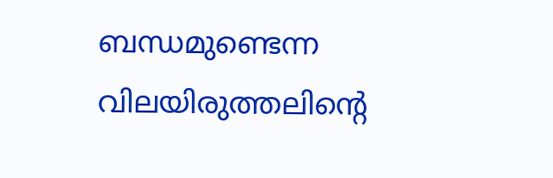ബന്ധമുണ്ടെന്ന വിലയിരുത്തലിന്റെ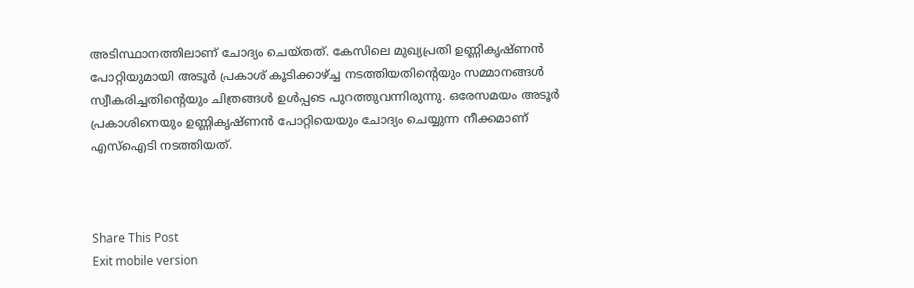അടിസ്ഥാനത്തിലാണ് ചോദ്യം ചെയ്തത്. കേസിലെ മുഖ്യപ്രതി ഉണ്ണികൃഷ്ണന്‍ പോറ്റിയുമായി അടൂര്‍ പ്രകാശ് കൂടിക്കാഴ്ച്ച നടത്തിയതിന്റെയും സമ്മാനങ്ങള്‍ സ്വീകരിച്ചതിന്റെയും ചിത്രങ്ങള്‍ ഉള്‍പ്പടെ പുറത്തുവന്നിരുന്നു. ഒരേസമയം അടൂര്‍ പ്രകാശിനെയും ഉണ്ണികൃഷ്ണന്‍ പോറ്റിയെയും ചോദ്യം ചെയ്യുന്ന നീക്കമാണ് എസ്‌ഐടി നടത്തിയത്.



Share This Post
Exit mobile version